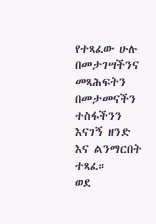የተጻፈው ሁሉ በመታገሣችንና መጻሕፍትን በመታመናችን ተስፋችንን እናገኝ ዘንድ እና ልንማርበት ተጻፈ።
ወደ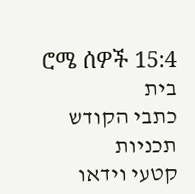ሮሜ ሰዎች 15:4
בית
כתבי הקודש
תכניות
קטעי וידאו